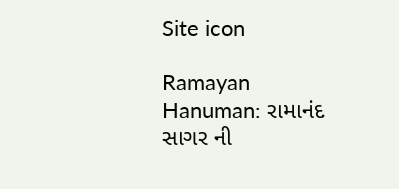Site icon

Ramayan Hanuman: રામાનંદ સાગર ની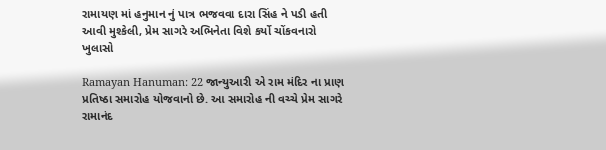રામાયણ માં હનુમાન નું પાત્ર ભજવવા દારા સિંહ ને પડી હતી આવી મુશ્કેલી, પ્રેમ સાગરે અભિનેતા વિશે કર્યો ચોંકવનારો ખુલાસો

Ramayan Hanuman: 22 જાન્યુઆરી એ રામ મંદિર ના પ્રાણ પ્રતિષ્ઠા સમારોહ યોજવાનો છે. આ સમારોહ ની વચ્ચે પ્રેમ સાગરે રામાનંદ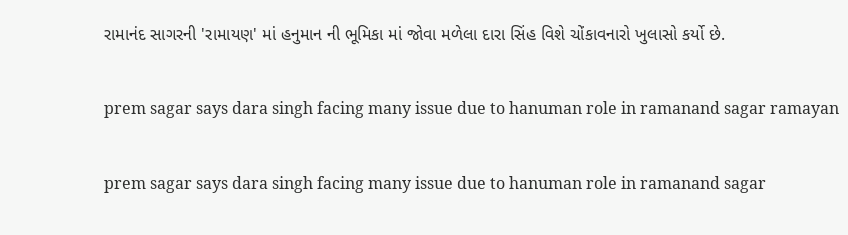રામાનંદ સાગરની 'રામાયણ' માં હનુમાન ની ભૂમિકા માં જોવા મળેલા દારા સિંહ વિશે ચોંકાવનારો ખુલાસો કર્યો છે.

prem sagar says dara singh facing many issue due to hanuman role in ramanand sagar ramayan

prem sagar says dara singh facing many issue due to hanuman role in ramanand sagar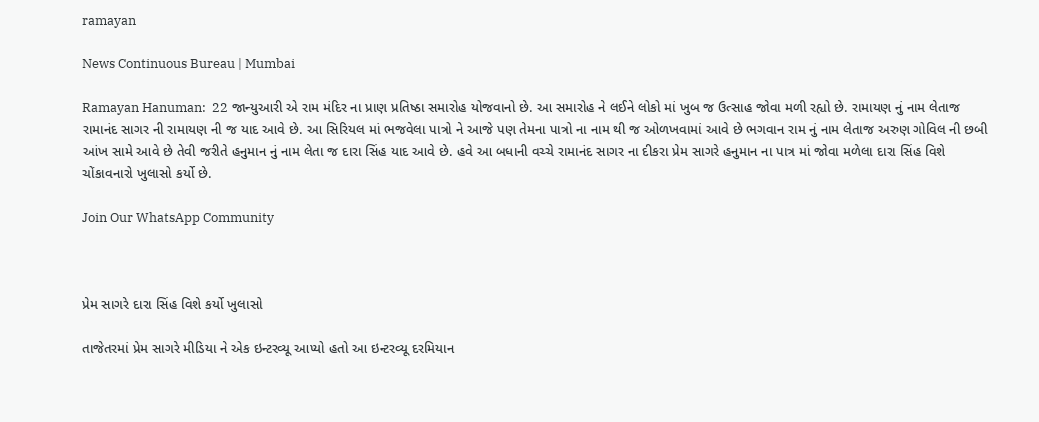ramayan

News Continuous Bureau | Mumbai

Ramayan Hanuman:  22 જાન્યુઆરી એ રામ મંદિર ના પ્રાણ પ્રતિષ્ઠા સમારોહ યોજવાનો છે. આ સમારોહ ને લઈને લોકો માં ખુબ જ ઉત્સાહ જોવા મળી રહ્યો છે. રામાયણ નું નામ લેતાજ રામાનંદ સાગર ની રામાયણ ની જ યાદ આવે છે. આ સિરિયલ માં ભજવેલા પાત્રો ને આજે પણ તેમના પાત્રો ના નામ થી જ ઓળખવામાં આવે છે ભગવાન રામ નું નામ લેતાજ અરુણ ગોવિલ ની છબી આંખ સામે આવે છે તેવી જરીતે હનુમાન નું નામ લેતા જ દારા સિંહ યાદ આવે છે. હવે આ બધાની વચ્ચે રામાનંદ સાગર ના દીકરા પ્રેમ સાગરે હનુમાન ના પાત્ર માં જોવા મળેલા દારા સિંહ વિશે ચોંકાવનારો ખુલાસો કર્યો છે.

Join Our WhatsApp Community



પ્રેમ સાગરે દારા સિંહ વિશે કર્યો ખુલાસો

તાજેતરમાં પ્રેમ સાગરે મીડિયા ને એક ઇન્ટરવ્યૂ આપ્યો હતો આ ઇન્ટરવ્યૂ દરમિયાન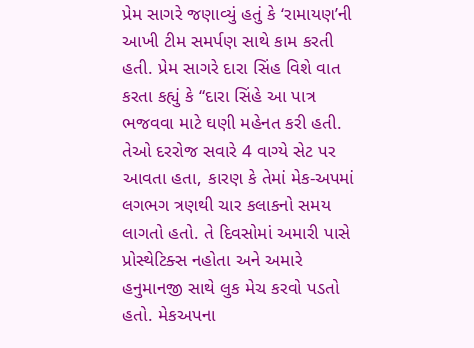પ્રેમ સાગરે જણાવ્યું હતું કે ‘રામાયણ’ની આખી ટીમ સમર્પણ સાથે કામ કરતી હતી. પ્રેમ સાગરે દારા સિંહ વિશે વાત કરતા કહ્યું કે “દારા સિંહે આ પાત્ર ભજવવા માટે ઘણી મહેનત કરી હતી. તેઓ દરરોજ સવારે 4 વાગ્યે સેટ પર આવતા હતા, કારણ કે તેમાં મેક-અપમાં લગભગ ત્રણથી ચાર કલાકનો સમય લાગતો હતો. તે દિવસોમાં અમારી પાસે પ્રોસ્થેટિક્સ નહોતા અને અમારે હનુમાનજી સાથે લુક મેચ કરવો પડતો હતો. મેકઅપના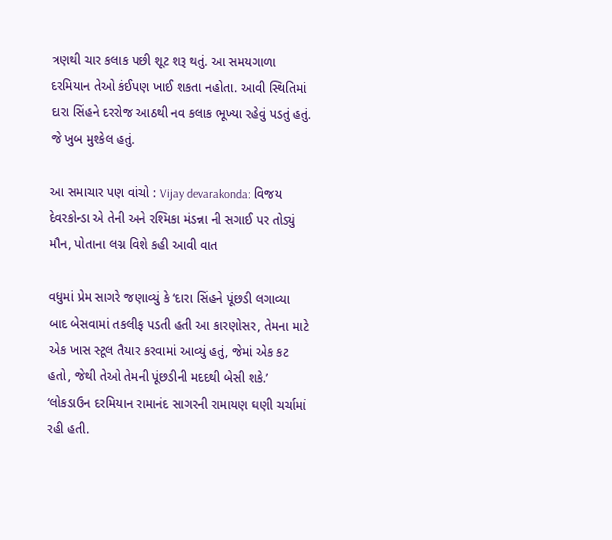ત્રણથી ચાર કલાક પછી શૂટ શરૂ થતું. આ સમયગાળા દરમિયાન તેઓ કંઈપણ ખાઈ શકતા નહોતા. આવી સ્થિતિમાં દારા સિંહને દરરોજ આઠથી નવ કલાક ભૂખ્યા રહેવું પડતું હતું. જે ખુબ મુશ્કેલ હતું.

આ સમાચાર પણ વાંચો : Vijay devarakonda: વિજય દેવરકોન્ડા એ તેની અને રશ્મિકા મંડન્ના ની સગાઈ પર તોડ્યું મૌન, પોતાના લગ્ન વિશે કહી આવી વાત

વધુમાં પ્રેમ સાગરે જણાવ્યું કે ‘દારા સિંહને પૂંછડી લગાવ્યા બાદ બેસવામાં તકલીફ પડતી હતી આ કારણોસર, તેમના માટે એક ખાસ સ્ટૂલ તૈયાર કરવામાં આવ્યું હતું, જેમાં એક કટ હતો, જેથી તેઓ તેમની પૂંછડીની મદદથી બેસી શકે.’ ‘લોકડાઉન દરમિયાન રામાનંદ સાગરની રામાયણ ઘણી ચર્ચામાં રહી હતી.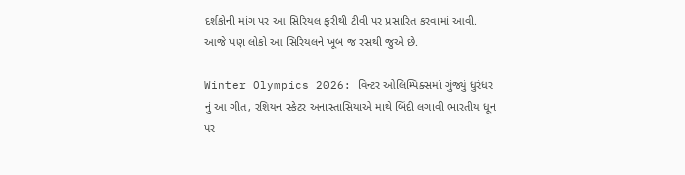દર્શકોની માંગ પર આ સિરિયલ ફરીથી ટીવી પર પ્રસારિત કરવામાં આવી. આજે પણ લોકો આ સિરિયલને ખૂબ જ રસથી જુએ છે.

Winter Olympics 2026: વિન્ટર ઓલિમ્પિક્સમાં ગુંજ્યું ધુરંધર નું આ ગીત, રશિયન સ્કેટર અનાસ્તાસિયાએ માથે બિંદી લગાવી ભારતીય ધૂન પર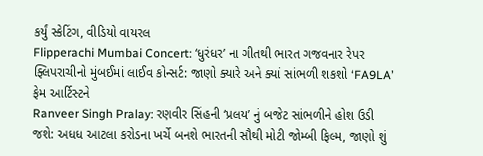કર્યું સ્કેટિંગ, વીડિયો વાયરલ
Flipperachi Mumbai Concert: ‘ધુરંધર’ ના ગીતથી ભારત ગજવનાર રેપર ફ્લિપરાચીનો મુંબઈમાં લાઈવ કોન્સર્ટ: જાણો ક્યારે અને ક્યાં સાંભળી શકશો ‘FA9LA’ ફેમ આર્ટિસ્ટને
Ranveer Singh Pralay: રણવીર સિંહની ‘પ્રલય’ નું બજેટ સાંભળીને હોશ ઉડી જશે: અધધ આટલા કરોડના ખર્ચે બનશે ભારતની સૌથી મોટી જોમ્બી ફિલ્મ, જાણો શું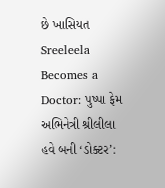છે ખાસિયત
Sreeleela Becomes a Doctor: પુષ્પા ફેમ અભિનેત્રી શ્રીલીલા હવે બની ‘ડોક્ટર’: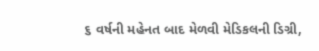૬ વર્ષની મહેનત બાદ મેળવી મેડિકલની ડિગ્રી,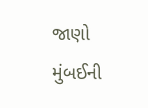જાણો મુંબઈની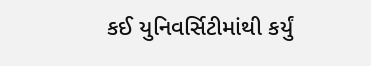કઈ યુનિવર્સિટીમાંથી કર્યું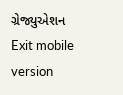ગ્રેજ્યુએશન
Exit mobile version